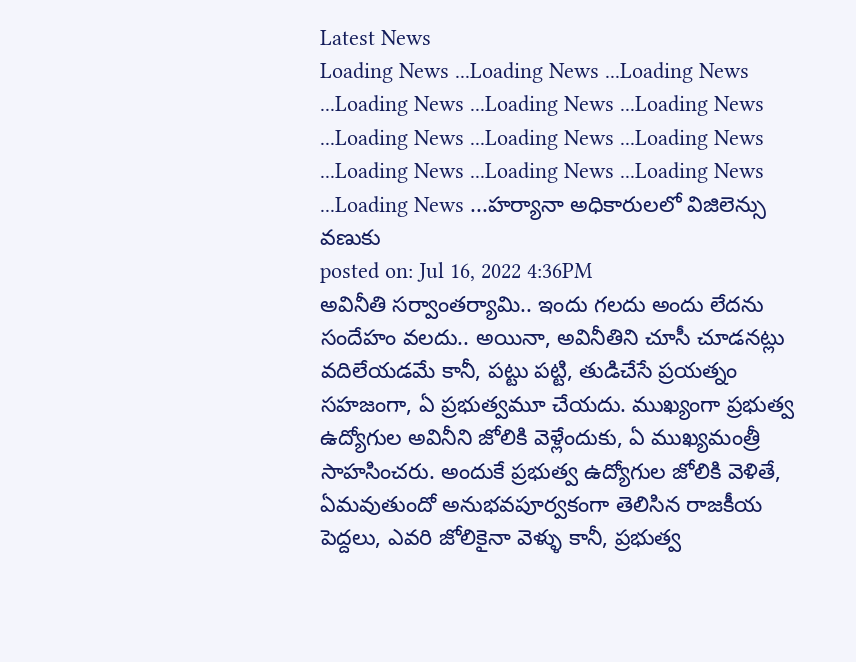Latest News
Loading News ...Loading News ...Loading News ...Loading News ...Loading News ...Loading News ...Loading News ...Loading News ...Loading News ...Loading News ...Loading News ...Loading News ...Loading News ...హర్యానా అధికారులలో విజిలెన్సు వణుకు
posted on: Jul 16, 2022 4:36PM
అవినీతి సర్వాంతర్యామి.. ఇందు గలదు అందు లేదను సందేహం వలదు.. అయినా, అవినీతిని చూసీ చూడనట్లు వదిలేయడమే కానీ, పట్టు పట్టి, తుడిచేసే ప్రయత్నం సహజంగా, ఏ ప్రభుత్వమూ చేయదు. ముఖ్యంగా ప్రభుత్వ ఉద్యోగుల అవినీని జోలికి వెళ్లేందుకు, ఏ ముఖ్యమంత్రీ సాహసించరు. అందుకే ప్రభుత్వ ఉద్యోగుల జోలికి వెళితే, ఏమవుతుందో అనుభవపూర్వకంగా తెలిసిన రాజకీయ పెద్దలు, ఎవరి జోలికైనా వెళ్ళు కానీ, ప్రభుత్వ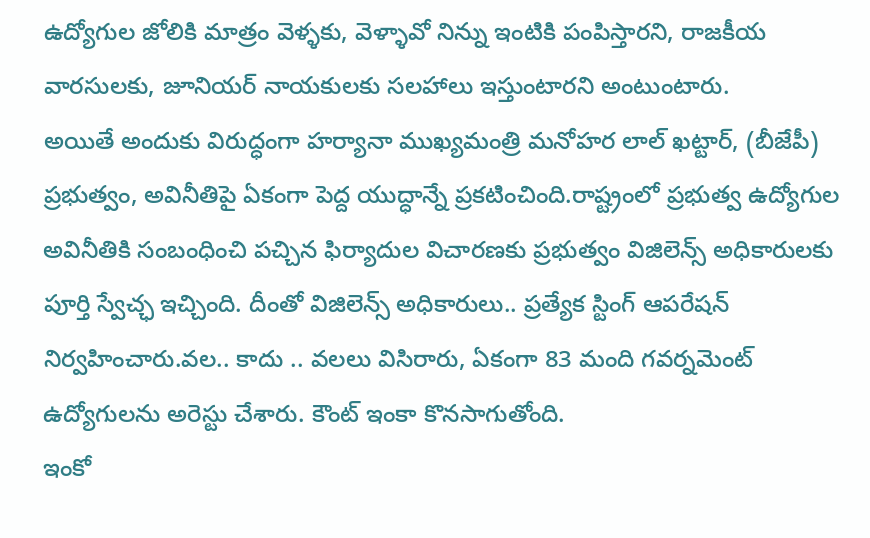ఉద్యోగుల జోలికి మాత్రం వెళ్ళకు, వెళ్ళావో నిన్ను ఇంటికి పంపిస్తారని, రాజకీయ వారసులకు, జూనియర్ నాయకులకు సలహాలు ఇస్తుంటారని అంటుంటారు.
అయితే అందుకు విరుద్ధంగా హర్యానా ముఖ్యమంత్రి మనోహర లాల్ ఖట్టార్, (బీజేపీ) ప్రభుత్వం, అవినీతిపై ఏకంగా పెద్ద యుద్ధాన్నే ప్రకటించింది.రాష్ట్రంలో ప్రభుత్వ ఉద్యోగుల అవినీతికి సంబంధించి పచ్చిన ఫిర్యాదుల విచారణకు ప్రభుత్వం విజిలెన్స్ అధికారులకు పూర్తి స్వేచ్ఛ ఇచ్చింది. దీంతో విజిలెన్స్ అధికారులు.. ప్రత్యేక స్టింగ్ ఆపరేషన్ నిర్వహించారు.వల.. కాదు .. వలలు విసిరారు, ఏకంగా 83 మంది గవర్నమెంట్ ఉద్యోగులను అరెస్టు చేశారు. కౌంట్ ఇంకా కొనసాగుతోంది.
ఇంకో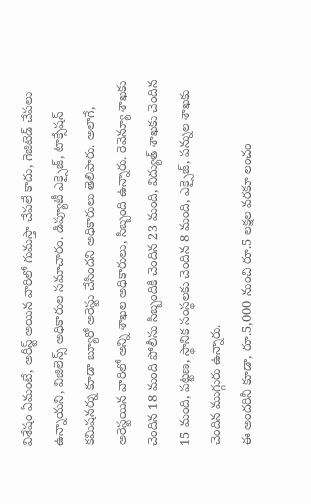విశేషం ఏమంటే, అరీస్ట్ అయిన వారిలో గుమస్తా చేపలే కాదు, గెజిటెడ్ చేపలు ఉన్నాయని, విజిలెన్స్ అధికారుల సమాచారం. డిప్యూటీ ఎక్సైజ్, టాక్సేషన్ కమిషనర్ను కూడా బ్యూరో అరెస్టు చేసిందని అధికారులు తెలిపారు. అలాగే, అరెస్టయిన వారిలో అన్ని శాఖల అధికారులు, సిబ్బంది ఉన్నారు. రెవెన్యూ శాఖకు చెందిన 18 మంది పోలీసు సిబ్బందికి చెందిన 23 మంది, విద్యుత్ శాఖకు చెందిన 15 మంది, పట్టణ, స్థానిక సంస్థలకు చెందిన 8 మంది, ఎక్సైజ్, పన్నుల శాఖకు చెందిన ముగ్గురు ఉన్నారు.
ఈ అందరినీ కూడా, రూ.5,000 నుంచి రూ.5 లక్షల వరకూ లంచం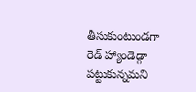తీసుకుంటుండగా రెడ్ హ్యాండెడ్గా పట్టుకున్నమని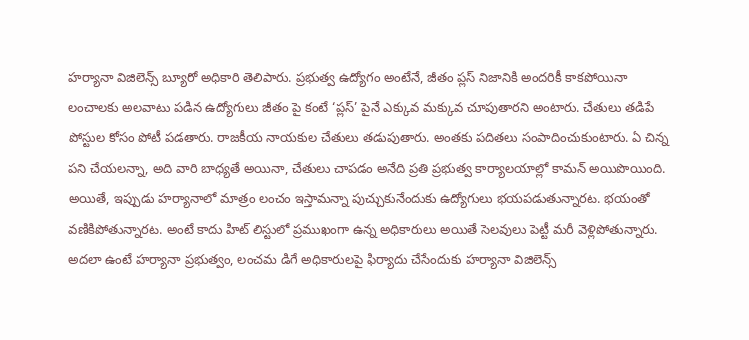హర్యానా విజిలెన్స్ బ్యూరో అధికారి తెలిపారు. ప్రభుత్వ ఉద్యోగం అంటేనే, జీతం ప్లస్ నిజానికి అందరికీ కాకపోయినా లంచాలకు అలవాటు పడిన ఉద్యోగులు జీతం పై కంటే ‘ప్లస్’ పైనే ఎక్కువ మక్కువ చూపుతారని అంటారు. చేతులు తడిపే పోస్టుల కోసం పోటీ పడతారు. రాజకీయ నాయకుల చేతులు తడుపుతారు. అంతకు పదితలు సంపాదించుకుంటారు. ఏ చిన్న పని చేయలన్నా, అది వారి బాధ్యతే అయినా, చేతులు చాపడం అనేది ప్రతి ప్రభుత్వ కార్యాలయాల్లో కామన్ అయిపొయింది. అయితే, ఇప్పుడు హర్యానాలో మాత్రం లంచం ఇస్తామన్నా పుచ్చుకునేందుకు ఉద్యోగులు భయపడుతున్నారట. భయంతో వణికిపోతున్నారట. అంటే కాదు హిట్ లిస్టులో ప్రముఖంగా ఉన్న అధికారులు అయితే సెలవులు పెట్టీ మరీ వెళ్లిపోతున్నారు.
అదలా ఉంటే హర్యానా ప్రభుత్వం, లంచమ డిగే అధికారులపై ఫిర్యాదు చేసేందుకు హర్యానా విజిలెన్స్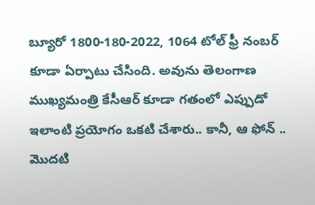బ్యూరో 1800-180-2022, 1064 టోల్ ఫ్రీ నంబర్ కూడా ఏర్పాటు చేసింది. అవును తెలంగాణ ముఖ్యమంత్రి కేసీఆర్ కూడా గతంలో ఎప్పుడో ఇలాంటి ప్రయోగం ఒకటి చేశారు.. కానీ, ఆ ఫోన్ .. మొదటి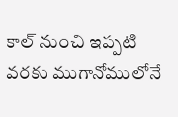కాల్ నుంచి ఇప్పటి వరకు ముగానోములోనే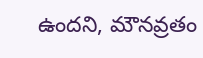ఉందని, మౌనవ్రతం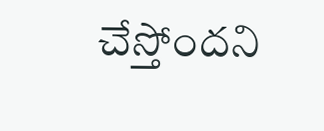చేస్తోందని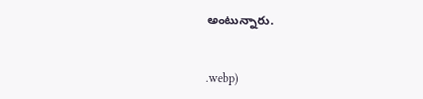అంటున్నారు.


.webp)